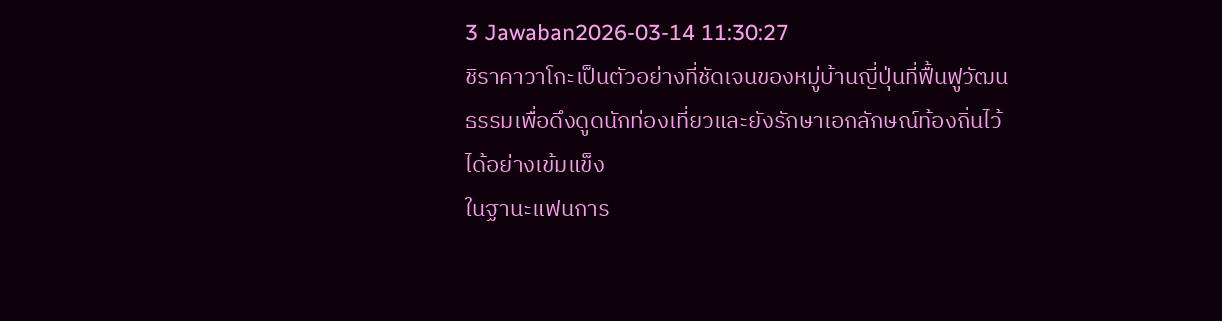3 Jawaban2026-03-14 11:30:27
ชิราคาวาโกะเป็นตัวอย่างที่ชัดเจนของหมู่บ้านญี่ปุ่นที่ฟื้นฟูวัฒนธรรมเพื่อดึงดูดนักท่องเที่ยวและยังรักษาเอกลักษณ์ท้องถิ่นไว้ได้อย่างเข้มแข็ง
ในฐานะแฟนการ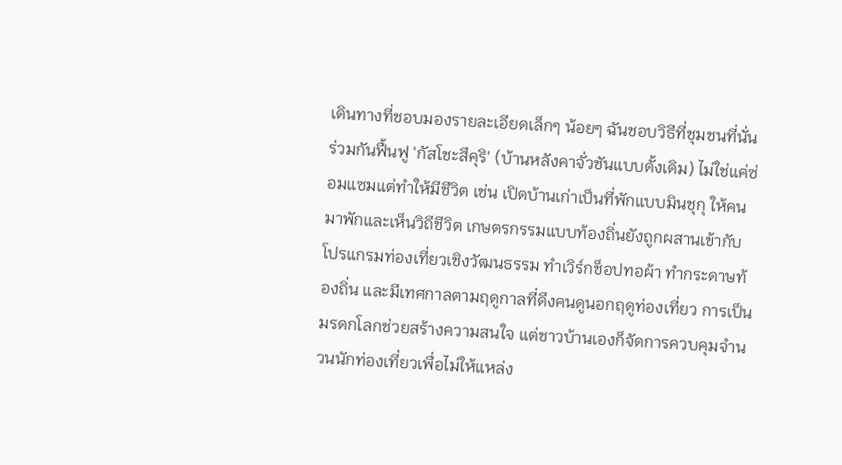เดินทางที่ชอบมองรายละเอียดเล็กๆ น้อยๆ ฉันชอบวิธีที่ชุมชนที่นั่นร่วมกันฟื้นฟู 'กัสโชะสึคุริ' (บ้านหลังคาจั่วชันแบบดั้งเดิม) ไม่ใช่แค่ซ่อมแซมแต่ทำให้มีชีวิต เช่น เปิดบ้านเก่าเป็นที่พักแบบมินชุกุ ให้คนมาพักและเห็นวิถีชีวิต เกษตรกรรมแบบท้องถิ่นยังถูกผสานเข้ากับโปรแกรมท่องเที่ยวเชิงวัฒนธรรม ทำเวิร์กช็อปทอผ้า ทำกระดาษท้องถิ่น และมีเทศกาลตามฤดูกาลที่ดึงคนดูนอกฤดูท่องเที่ยว การเป็นมรดกโลกช่วยสร้างความสนใจ แต่ชาวบ้านเองก็จัดการควบคุมจำนวนนักท่องเที่ยวเพื่อไม่ให้แหล่ง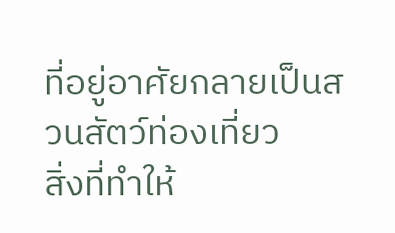ที่อยู่อาศัยกลายเป็นสวนสัตว์ท่องเที่ยว
สิ่งที่ทำให้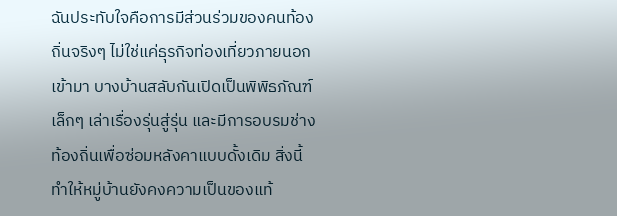ฉันประทับใจคือการมีส่วนร่วมของคนท้องถิ่นจริงๆ ไม่ใช่แค่ธุรกิจท่องเที่ยวภายนอกเข้ามา บางบ้านสลับกันเปิดเป็นพิพิธภัณฑ์เล็กๆ เล่าเรื่องรุ่นสู่รุ่น และมีการอบรมช่างท้องถิ่นเพื่อซ่อมหลังคาแบบดั้งเดิม สิ่งนี้ทำให้หมู่บ้านยังคงความเป็นของแท้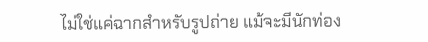ไม่ใช่แค่ฉากสำหรับรูปถ่าย แม้จะมีนักท่อง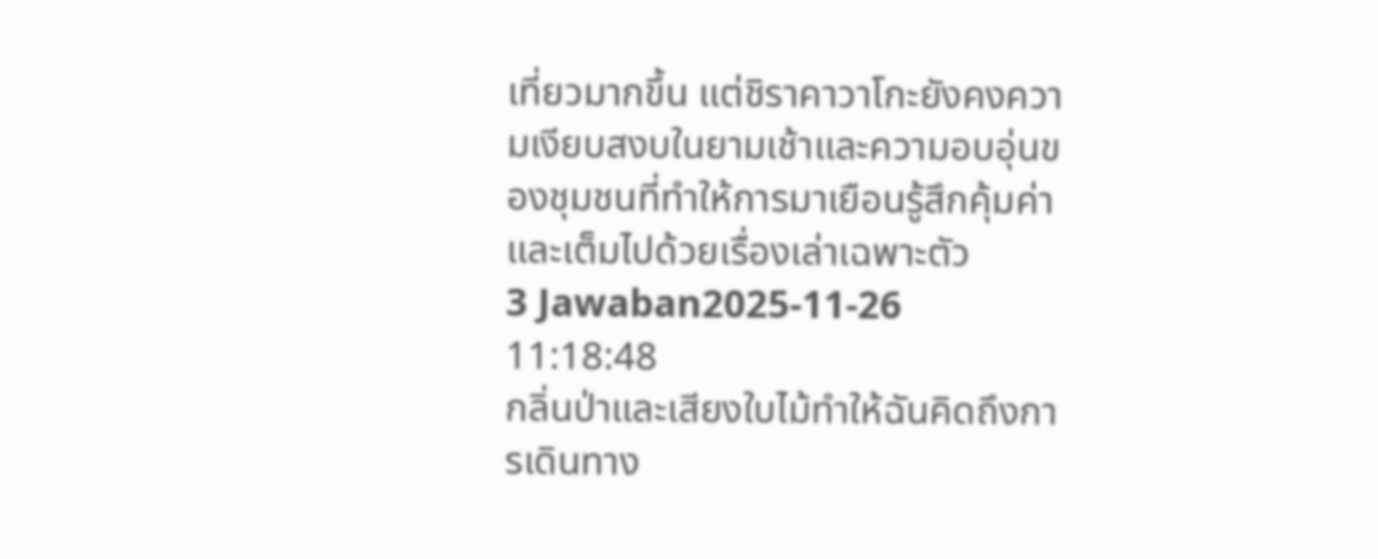เที่ยวมากขึ้น แต่ชิราคาวาโกะยังคงความเงียบสงบในยามเช้าและความอบอุ่นของชุมชนที่ทำให้การมาเยือนรู้สึกคุ้มค่าและเต็มไปด้วยเรื่องเล่าเฉพาะตัว
3 Jawaban2025-11-26 11:18:48
กลิ่นป่าและเสียงใบไม้ทำให้ฉันคิดถึงการเดินทาง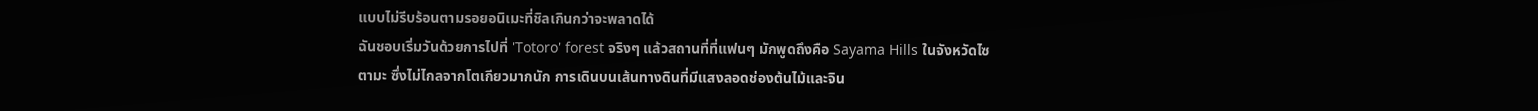แบบไม่รีบร้อนตามรอยอนิเมะที่ชิลเกินกว่าจะพลาดได้
ฉันชอบเริ่มวันด้วยการไปที่ 'Totoro' forest จริงๆ แล้วสถานที่ที่แฟนๆ มักพูดถึงคือ Sayama Hills ในจังหวัดไซตามะ ซึ่งไม่ไกลจากโตเกียวมากนัก การเดินบนเส้นทางดินที่มีแสงลอดช่องต้นไม้และจิน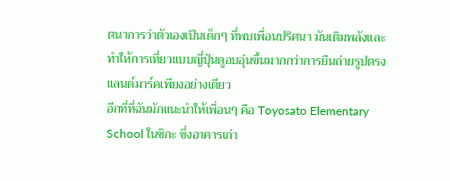ตนาการว่าตัวเองเป็นเด็กๆ ที่พบเพื่อนปริศนา มันเติมพลังและทำให้การเที่ยวแบบญี่ปุ่นดูอบอุ่นขึ้นมากกว่าการยืนถ่ายรูปตรงแลนด์มาร์คเพียงอย่างเดียว
อีกที่ที่ฉันมักแนะนำให้เพื่อนๆ คือ Toyosato Elementary School ในชิกะ ซึ่งอาคารเก่า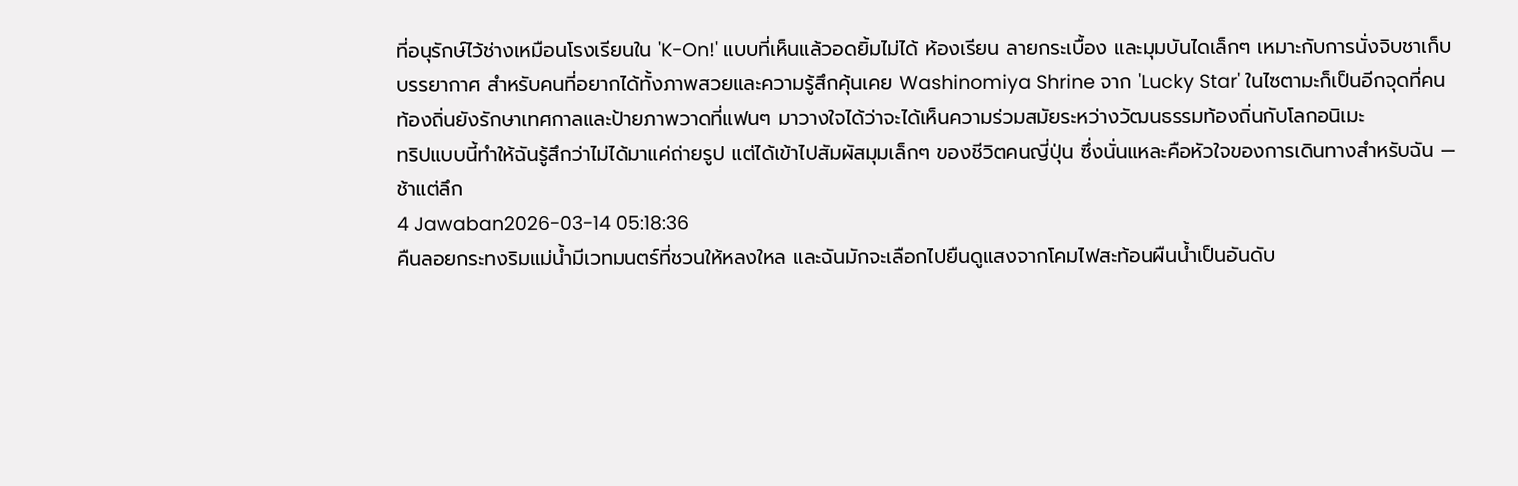ที่อนุรักษ์ไว้ช่างเหมือนโรงเรียนใน 'K-On!' แบบที่เห็นแล้วอดยิ้มไม่ได้ ห้องเรียน ลายกระเบื้อง และมุมบันไดเล็กๆ เหมาะกับการนั่งจิบชาเก็บบรรยากาศ สำหรับคนที่อยากได้ทั้งภาพสวยและความรู้สึกคุ้นเคย Washinomiya Shrine จาก 'Lucky Star' ในไซตามะก็เป็นอีกจุดที่คนท้องถิ่นยังรักษาเทศกาลและป้ายภาพวาดที่แฟนๆ มาวางใจได้ว่าจะได้เห็นความร่วมสมัยระหว่างวัฒนธรรมท้องถิ่นกับโลกอนิเมะ
ทริปแบบนี้ทำให้ฉันรู้สึกว่าไม่ได้มาแค่ถ่ายรูป แต่ได้เข้าไปสัมผัสมุมเล็กๆ ของชีวิตคนญี่ปุ่น ซึ่งนั่นแหละคือหัวใจของการเดินทางสำหรับฉัน — ช้าแต่ลึก
4 Jawaban2026-03-14 05:18:36
คืนลอยกระทงริมแม่น้ำมีเวทมนตร์ที่ชวนให้หลงใหล และฉันมักจะเลือกไปยืนดูแสงจากโคมไฟสะท้อนผืนน้ำเป็นอันดับ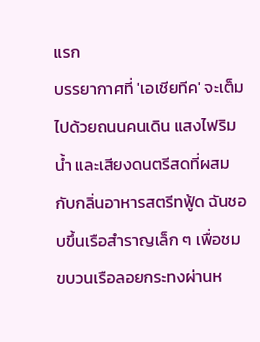แรก
บรรยากาศที่ 'เอเชียทีค' จะเต็มไปด้วยถนนคนเดิน แสงไฟริมน้ำ และเสียงดนตรีสดที่ผสมกับกลิ่นอาหารสตรีทฟู้ด ฉันชอบขึ้นเรือสำราญเล็ก ๆ เพื่อชมขบวนเรือลอยกระทงผ่านห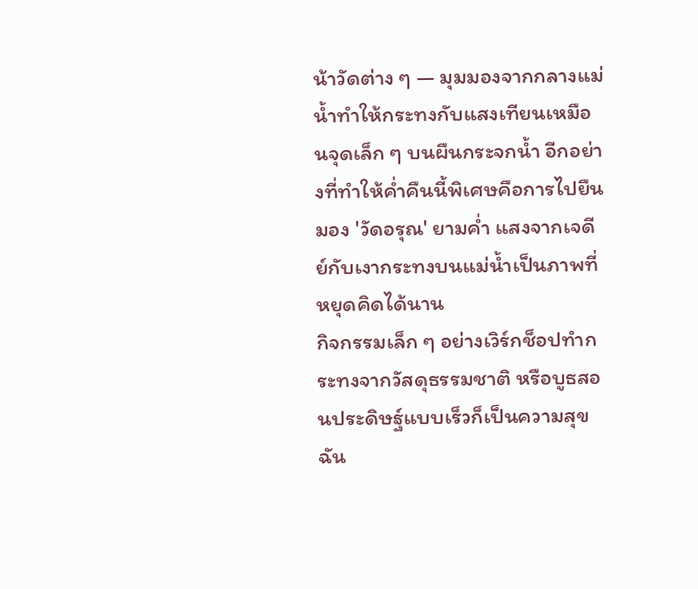น้าวัดต่าง ๆ — มุมมองจากกลางแม่น้ำทำให้กระทงกับแสงเทียนเหมือนจุดเล็ก ๆ บนผืนกระจกน้ำ อีกอย่างที่ทำให้ค่ำคืนนี้พิเศษคือการไปยืนมอง 'วัดอรุณ' ยามค่ำ แสงจากเจดีย์กับเงากระทงบนแม่น้ำเป็นภาพที่หยุดคิดได้นาน
กิจกรรมเล็ก ๆ อย่างเวิร์กช็อปทำกระทงจากวัสดุธรรมชาติ หรือบูธสอนประดิษฐ์แบบเร็วก็เป็นความสุข ฉัน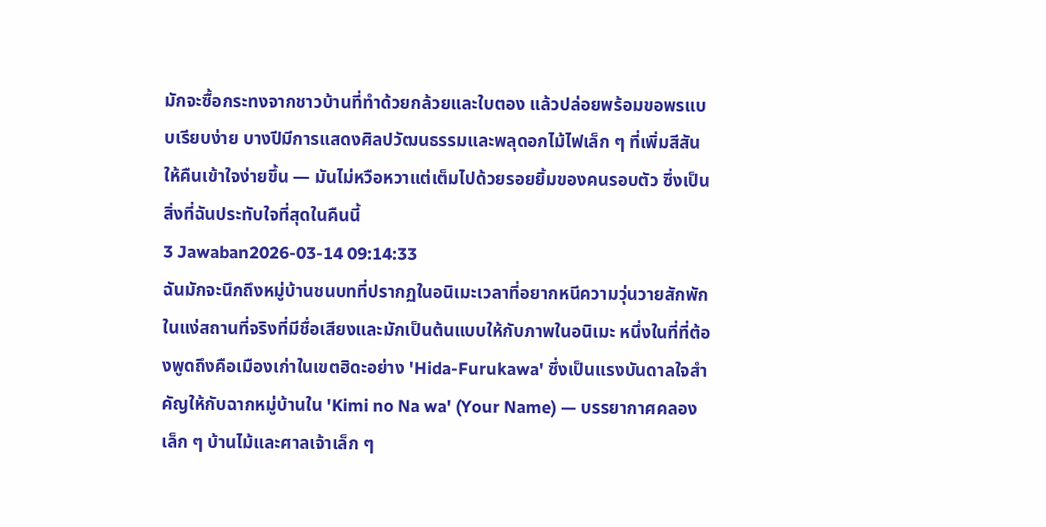มักจะซื้อกระทงจากชาวบ้านที่ทำด้วยกล้วยและใบตอง แล้วปล่อยพร้อมขอพรแบบเรียบง่าย บางปีมีการแสดงศิลปวัฒนธรรมและพลุดอกไม้ไฟเล็ก ๆ ที่เพิ่มสีสันให้คืนเข้าใจง่ายขึ้น — มันไม่หวือหวาแต่เต็มไปด้วยรอยยิ้มของคนรอบตัว ซึ่งเป็นสิ่งที่ฉันประทับใจที่สุดในคืนนี้
3 Jawaban2026-03-14 09:14:33
ฉันมักจะนึกถึงหมู่บ้านชนบทที่ปรากฏในอนิเมะเวลาที่อยากหนีความวุ่นวายสักพัก
ในแง่สถานที่จริงที่มีชื่อเสียงและมักเป็นต้นแบบให้กับภาพในอนิเมะ หนึ่งในที่ที่ต้องพูดถึงคือเมืองเก่าในเขตฮิดะอย่าง 'Hida-Furukawa' ซึ่งเป็นแรงบันดาลใจสำคัญให้กับฉากหมู่บ้านใน 'Kimi no Na wa' (Your Name) — บรรยากาศคลองเล็ก ๆ บ้านไม้และศาลเจ้าเล็ก ๆ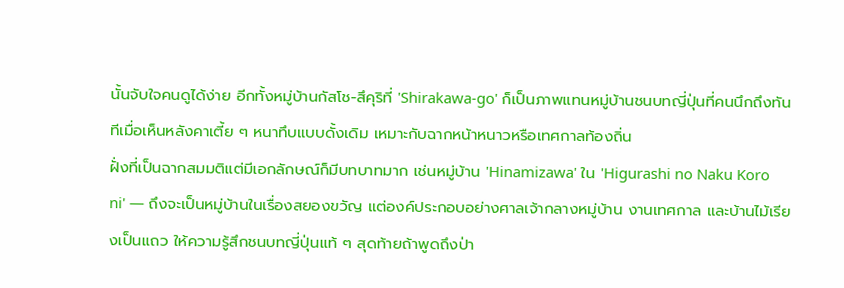นั้นจับใจคนดูได้ง่าย อีกทั้งหมู่บ้านกัสโช-สึคุริที่ 'Shirakawa-go' ก็เป็นภาพแทนหมู่บ้านชนบทญี่ปุ่นที่คนนึกถึงทันทีเมื่อเห็นหลังคาเตี้ย ๆ หนาทึบแบบดั้งเดิม เหมาะกับฉากหน้าหนาวหรือเทศกาลท้องถิ่น
ฝั่งที่เป็นฉากสมมติแต่มีเอกลักษณ์ก็มีบทบาทมาก เช่นหมู่บ้าน 'Hinamizawa' ใน 'Higurashi no Naku Koro ni' — ถึงจะเป็นหมู่บ้านในเรื่องสยองขวัญ แต่องค์ประกอบอย่างศาลเจ้ากลางหมู่บ้าน งานเทศกาล และบ้านไม้เรียงเป็นแถว ให้ความรู้สึกชนบทญี่ปุ่นแท้ ๆ สุดท้ายถ้าพูดถึงป่า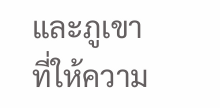และภูเขาที่ให้ความ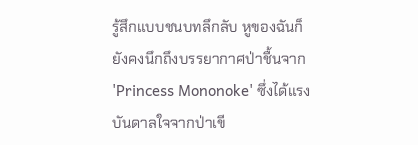รู้สึกแบบชนบทลึกลับ หูของฉันก็ยังคงนึกถึงบรรยากาศป่าชื้นจาก 'Princess Mononoke' ซึ่งได้แรงบันดาลใจจากป่าเขี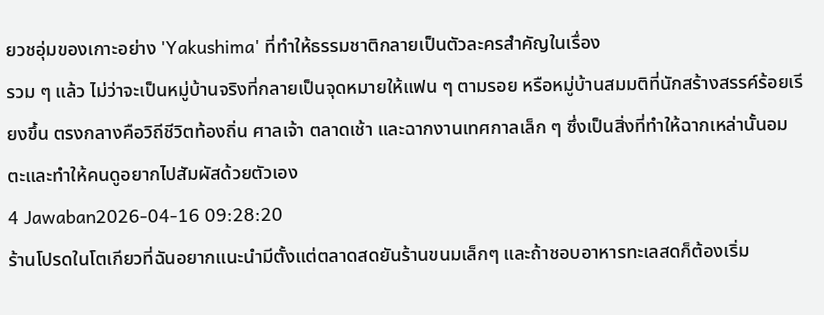ยวชอุ่มของเกาะอย่าง 'Yakushima' ที่ทำให้ธรรมชาติกลายเป็นตัวละครสำคัญในเรื่อง
รวม ๆ แล้ว ไม่ว่าจะเป็นหมู่บ้านจริงที่กลายเป็นจุดหมายให้แฟน ๆ ตามรอย หรือหมู่บ้านสมมติที่นักสร้างสรรค์ร้อยเรียงขึ้น ตรงกลางคือวิถีชีวิตท้องถิ่น ศาลเจ้า ตลาดเช้า และฉากงานเทศกาลเล็ก ๆ ซึ่งเป็นสิ่งที่ทำให้ฉากเหล่านั้นอมตะและทำให้คนดูอยากไปสัมผัสด้วยตัวเอง
4 Jawaban2026-04-16 09:28:20
ร้านโปรดในโตเกียวที่ฉันอยากแนะนำมีตั้งแต่ตลาดสดยันร้านขนมเล็กๆ และถ้าชอบอาหารทะเลสดก็ต้องเริ่ม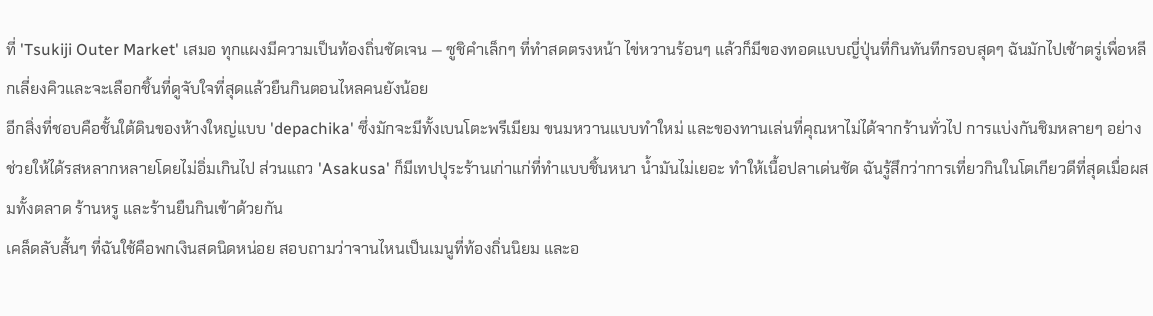ที่ 'Tsukiji Outer Market' เสมอ ทุกแผงมีความเป็นท้องถิ่นชัดเจน — ซูชิคำเล็กๆ ที่ทำสดตรงหน้า ไข่หวานร้อนๆ แล้วก็มีของทอดแบบญี่ปุ่นที่กินทันทีกรอบสุดๆ ฉันมักไปเช้าตรู่เพื่อหลีกเลี่ยงคิวและจะเลือกชิ้นที่ดูจับใจที่สุดแล้วยืนกินตอนไหลคนยังน้อย
อีกสิ่งที่ชอบคือชั้นใต้ดินของห้างใหญ่แบบ 'depachika' ซึ่งมักจะมีทั้งเบนโตะพรีเมียม ขนมหวานแบบทำใหม่ และของทานเล่นที่คุณหาไม่ได้จากร้านทั่วไป การแบ่งกันชิมหลายๆ อย่างช่วยให้ได้รสหลากหลายโดยไม่อิ่มเกินไป ส่วนแถว 'Asakusa' ก็มีเทปปุระร้านเก่าแก่ที่ทำแบบชิ้นหนา น้ำมันไม่เยอะ ทำให้เนื้อปลาเด่นชัด ฉันรู้สึกว่าการเที่ยวกินในโตเกียวดีที่สุดเมื่อผสมทั้งตลาด ร้านหรู และร้านยืนกินเข้าด้วยกัน
เคล็ดลับสั้นๆ ที่ฉันใช้คือพกเงินสดนิดหน่อย สอบถามว่าจานไหนเป็นเมนูที่ท้องถิ่นนิยม และอ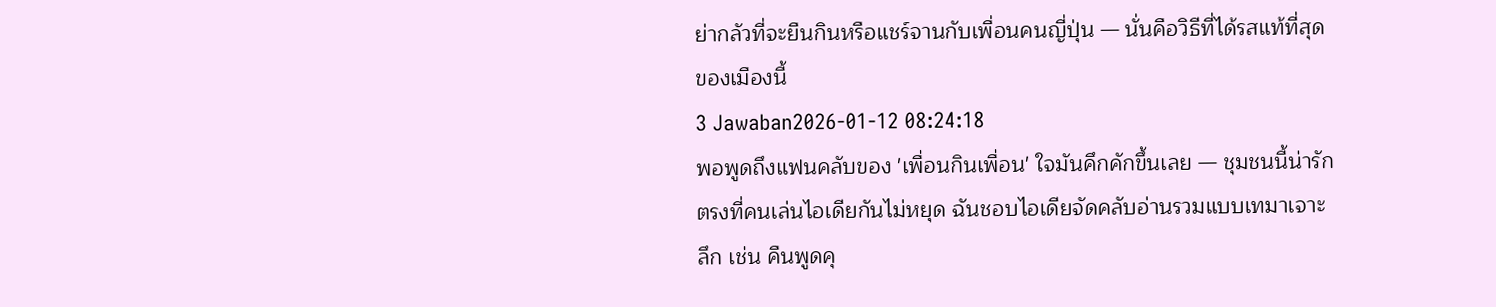ย่ากลัวที่จะยืนกินหรือแชร์จานกับเพื่อนคนญี่ปุ่น — นั่นคือวิธีที่ได้รสแท้ที่สุดของเมืองนี้
3 Jawaban2026-01-12 08:24:18
พอพูดถึงแฟนคลับของ 'เพื่อนกินเพื่อน' ใจมันคึกคักขึ้นเลย — ชุมชนนี้น่ารักตรงที่คนเล่นไอเดียกันไม่หยุด ฉันชอบไอเดียจัดคลับอ่านรวมแบบเทมาเจาะลึก เช่น คืนพูดคุ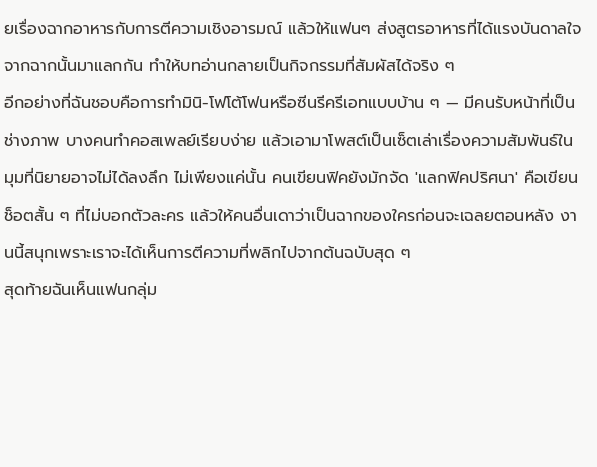ยเรื่องฉากอาหารกับการตีความเชิงอารมณ์ แล้วให้แฟนๆ ส่งสูตรอาหารที่ได้แรงบันดาลใจจากฉากนั้นมาแลกกัน ทำให้บทอ่านกลายเป็นกิจกรรมที่สัมผัสได้จริง ๆ
อีกอย่างที่ฉันชอบคือการทำมินิ-โฟโต้โฟนหรือซีนรีครีเอทแบบบ้าน ๆ — มีคนรับหน้าที่เป็นช่างภาพ บางคนทำคอสเพลย์เรียบง่าย แล้วเอามาโพสต์เป็นเซ็ตเล่าเรื่องความสัมพันธ์ในมุมที่นิยายอาจไม่ได้ลงลึก ไม่เพียงแค่นั้น คนเขียนฟิคยังมักจัด 'แลกฟิคปริศนา' คือเขียนช็อตสั้น ๆ ที่ไม่บอกตัวละคร แล้วให้คนอื่นเดาว่าเป็นฉากของใครก่อนจะเฉลยตอนหลัง งานนี้สนุกเพราะเราจะได้เห็นการตีความที่พลิกไปจากต้นฉบับสุด ๆ
สุดท้ายฉันเห็นแฟนกลุ่ม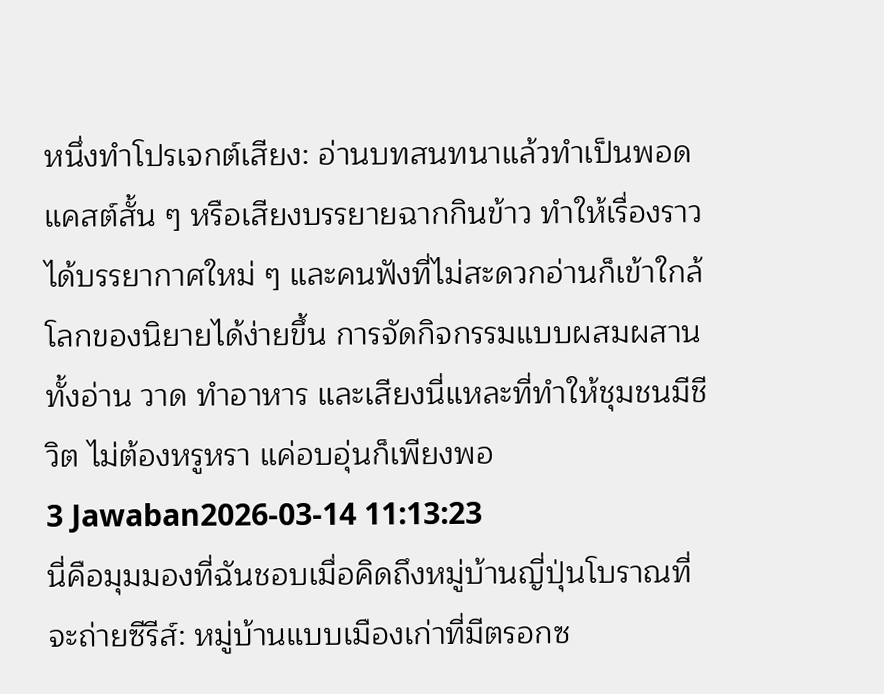หนึ่งทำโปรเจกต์เสียง: อ่านบทสนทนาแล้วทำเป็นพอดแคสต์สั้น ๆ หรือเสียงบรรยายฉากกินข้าว ทำให้เรื่องราวได้บรรยากาศใหม่ ๆ และคนฟังที่ไม่สะดวกอ่านก็เข้าใกล้โลกของนิยายได้ง่ายขึ้น การจัดกิจกรรมแบบผสมผสานทั้งอ่าน วาด ทำอาหาร และเสียงนี่แหละที่ทำให้ชุมชนมีชีวิต ไม่ต้องหรูหรา แค่อบอุ่นก็เพียงพอ
3 Jawaban2026-03-14 11:13:23
นี่คือมุมมองที่ฉันชอบเมื่อคิดถึงหมู่บ้านญี่ปุ่นโบราณที่จะถ่ายซีรีส์: หมู่บ้านแบบเมืองเก่าที่มีตรอกซ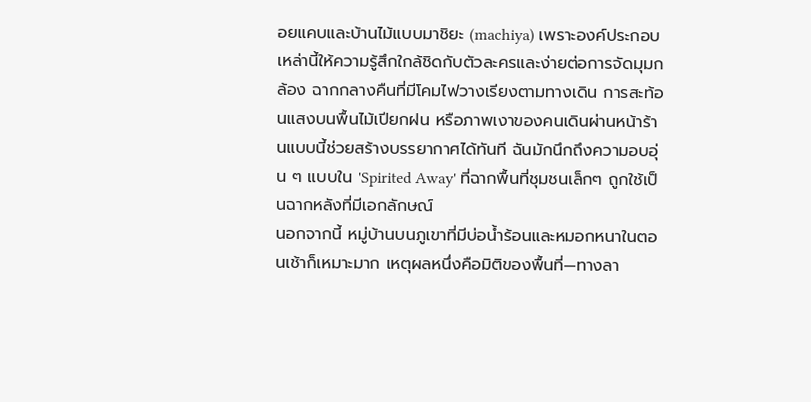อยแคบและบ้านไม้แบบมาชิยะ (machiya) เพราะองค์ประกอบเหล่านี้ให้ความรู้สึกใกล้ชิดกับตัวละครและง่ายต่อการจัดมุมกล้อง ฉากกลางคืนที่มีโคมไฟวางเรียงตามทางเดิน การสะท้อนแสงบนพื้นไม้เปียกฝน หรือภาพเงาของคนเดินผ่านหน้าร้านแบบนี้ช่วยสร้างบรรยากาศได้ทันที ฉันมักนึกถึงความอบอุ่น ๆ แบบใน 'Spirited Away' ที่ฉากพื้นที่ชุมชนเล็กๆ ถูกใช้เป็นฉากหลังที่มีเอกลักษณ์
นอกจากนี้ หมู่บ้านบนภูเขาที่มีบ่อน้ำร้อนและหมอกหนาในตอนเช้าก็เหมาะมาก เหตุผลหนึ่งคือมิติของพื้นที่—ทางลา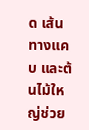ด เส้นทางแคบ และต้นไม้ใหญ่ช่วย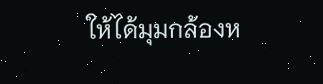ให้ได้มุมกล้องห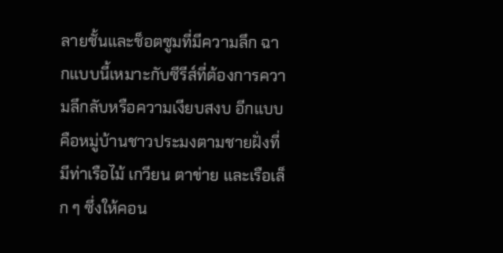ลายชั้นและช็อตซูมที่มีความลึก ฉากแบบนี้เหมาะกับซีรีส์ที่ต้องการความลึกลับหรือความเงียบสงบ อีกแบบคือหมู่บ้านชาวประมงตามชายฝั่งที่มีท่าเรือไม้ เกวียน ตาข่าย และเรือเล็ก ๆ ซึ่งให้คอน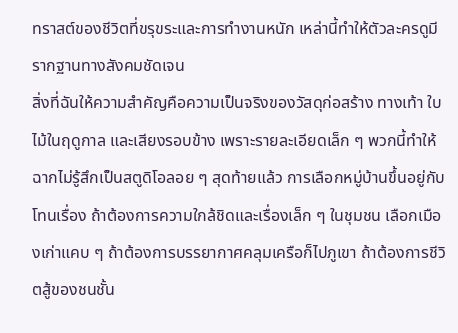ทราสต์ของชีวิตที่ขรุขระและการทำงานหนัก เหล่านี้ทำให้ตัวละครดูมีรากฐานทางสังคมชัดเจน
สิ่งที่ฉันให้ความสำคัญคือความเป็นจริงของวัสดุก่อสร้าง ทางเท้า ใบไม้ในฤดูกาล และเสียงรอบข้าง เพราะรายละเอียดเล็ก ๆ พวกนี้ทำให้ฉากไม่รู้สึกเป็นสตูดิโอลอย ๆ สุดท้ายแล้ว การเลือกหมู่บ้านขึ้นอยู่กับโทนเรื่อง ถ้าต้องการความใกล้ชิดและเรื่องเล็ก ๆ ในชุมชน เลือกเมืองเก่าแคบ ๆ ถ้าต้องการบรรยากาศคลุมเครือก็ไปภูเขา ถ้าต้องการชีวิตสู้ของชนชั้น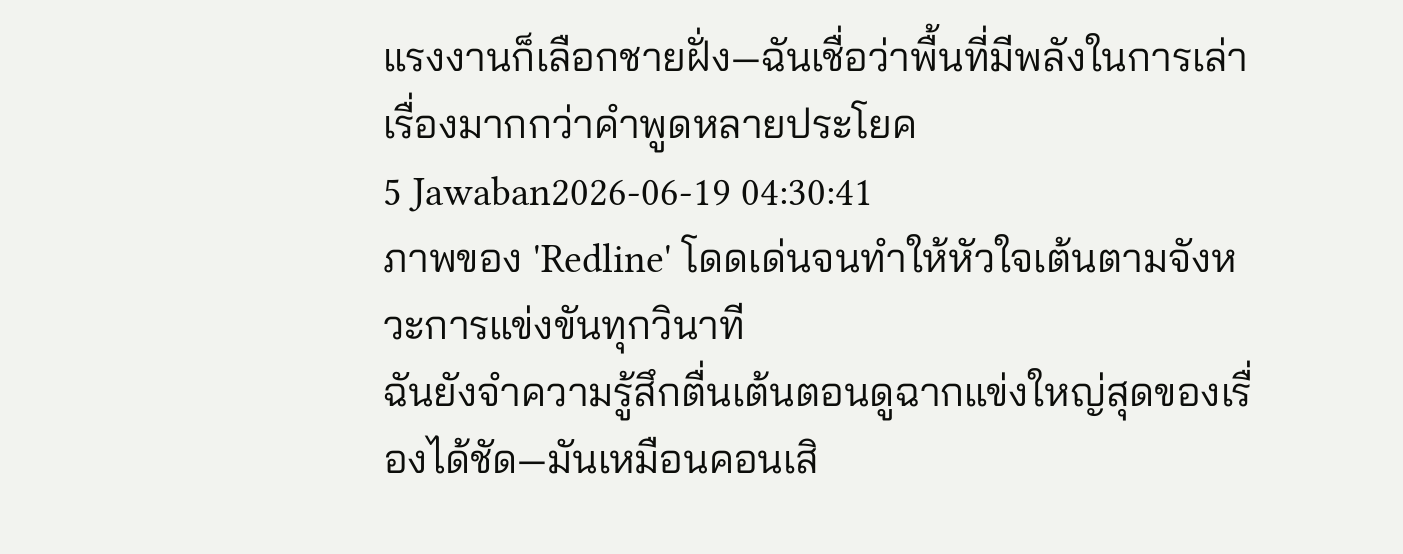แรงงานก็เลือกชายฝั่ง—ฉันเชื่อว่าพื้นที่มีพลังในการเล่าเรื่องมากกว่าคำพูดหลายประโยค
5 Jawaban2026-06-19 04:30:41
ภาพของ 'Redline' โดดเด่นจนทำให้หัวใจเต้นตามจังหวะการแข่งขันทุกวินาที
ฉันยังจำความรู้สึกตื่นเต้นตอนดูฉากแข่งใหญ่สุดของเรื่องได้ชัด—มันเหมือนคอนเสิ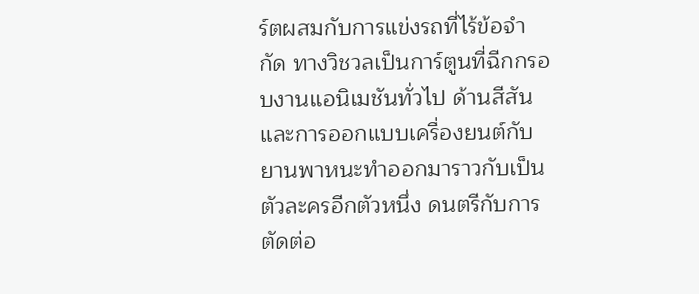ร์ตผสมกับการแข่งรถที่ไร้ข้อจำกัด ทางวิชวลเป็นการ์ตูนที่ฉีกกรอบงานแอนิเมชันทั่วไป ด้านสีสันและการออกแบบเครื่องยนต์กับยานพาหนะทำออกมาราวกับเป็นตัวละครอีกตัวหนึ่ง ดนตรีกับการตัดต่อ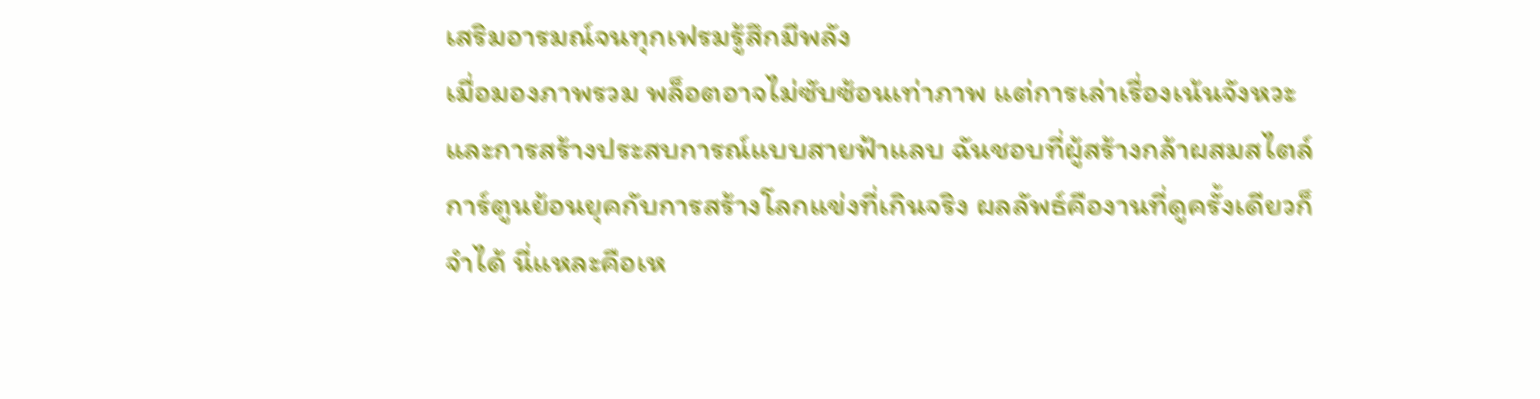เสริมอารมณ์จนทุกเฟรมรู้สึกมีพลัง
เมื่อมองภาพรวม พล็อตอาจไม่ซับซ้อนเท่าภาพ แต่การเล่าเรื่องเน้นจังหวะและการสร้างประสบการณ์แบบสายฟ้าแลบ ฉันชอบที่ผู้สร้างกล้าผสมสไตล์การ์ตูนย้อนยุคกับการสร้างโลกแข่งที่เกินจริง ผลลัพธ์คืองานที่ดูครั้งเดียวก็จำได้ นี่แหละคือเห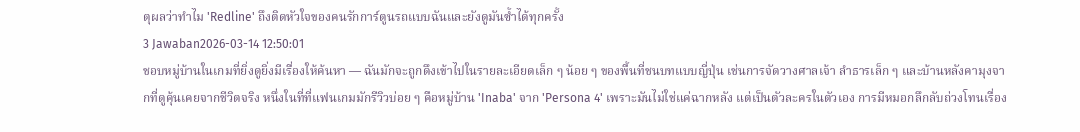ตุผลว่าทำไม 'Redline' ถึงติดหัวใจของคนรักการ์ตูนรถแบบฉันและยังดูมันซ้ำได้ทุกครั้ง
3 Jawaban2026-03-14 12:50:01
ชอบหมู่บ้านในเกมที่ยิ่งดูยิ่งมีเรื่องให้ค้นหา — ฉันมักจะถูกดึงเข้าไปในรายละเอียดเล็ก ๆ น้อย ๆ ของพื้นที่ชนบทแบบญี่ปุ่น เช่นการจัดวางศาลเจ้า ลำธารเล็ก ๆ และบ้านหลังคามุงจากที่ดูคุ้นเคยจากชีวิตจริง หนึ่งในที่ที่แฟนเกมมักรีวิวบ่อย ๆ คือหมู่บ้าน 'Inaba' จาก 'Persona 4' เพราะมันไม่ใช่แค่ฉากหลัง แต่เป็นตัวละครในตัวเอง การมีหมอกลึกลับถ่วงโทนเรื่อง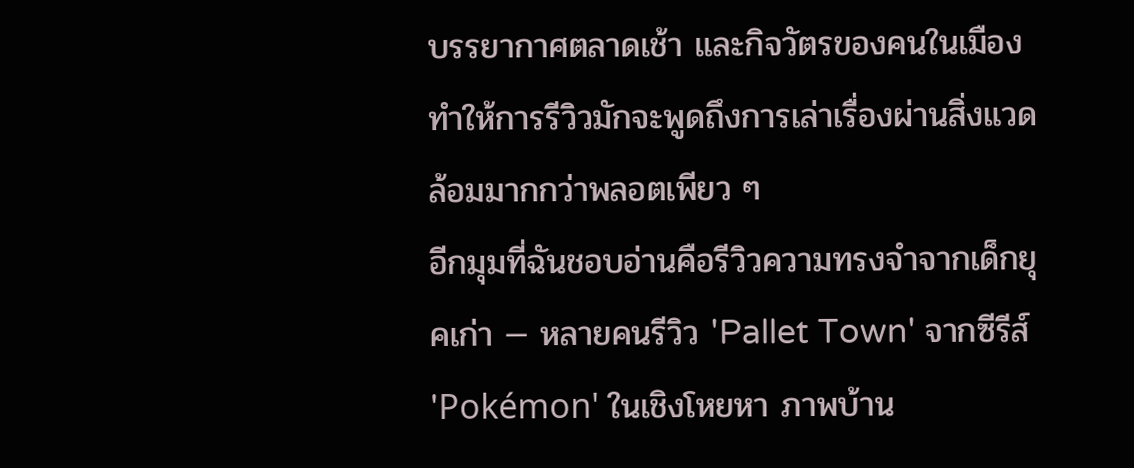บรรยากาศตลาดเช้า และกิจวัตรของคนในเมืองทำให้การรีวิวมักจะพูดถึงการเล่าเรื่องผ่านสิ่งแวดล้อมมากกว่าพลอตเพียว ๆ
อีกมุมที่ฉันชอบอ่านคือรีวิวความทรงจำจากเด็กยุคเก่า — หลายคนรีวิว 'Pallet Town' จากซีรีส์ 'Pokémon' ในเชิงโหยหา ภาพบ้าน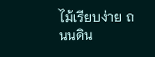ไม้เรียบง่าย ถนนดิน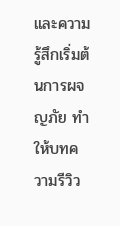และความรู้สึกเริ่มต้นการผจญภัย ทำให้บทความรีวิว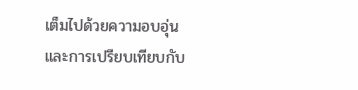เต็มไปด้วยความอบอุ่นและการเปรียบเทียบกับ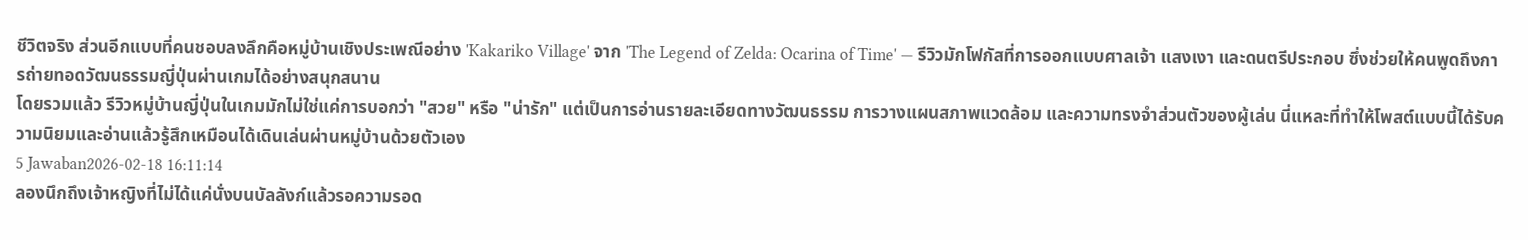ชีวิตจริง ส่วนอีกแบบที่คนชอบลงลึกคือหมู่บ้านเชิงประเพณีอย่าง 'Kakariko Village' จาก 'The Legend of Zelda: Ocarina of Time' — รีวิวมักโฟกัสที่การออกแบบศาลเจ้า แสงเงา และดนตรีประกอบ ซึ่งช่วยให้คนพูดถึงการถ่ายทอดวัฒนธรรมญี่ปุ่นผ่านเกมได้อย่างสนุกสนาน
โดยรวมแล้ว รีวิวหมู่บ้านญี่ปุ่นในเกมมักไม่ใช่แค่การบอกว่า "สวย" หรือ "น่ารัก" แต่เป็นการอ่านรายละเอียดทางวัฒนธรรม การวางแผนสภาพแวดล้อม และความทรงจำส่วนตัวของผู้เล่น นี่แหละที่ทำให้โพสต์แบบนี้ได้รับความนิยมและอ่านแล้วรู้สึกเหมือนได้เดินเล่นผ่านหมู่บ้านด้วยตัวเอง
5 Jawaban2026-02-18 16:11:14
ลองนึกถึงเจ้าหญิงที่ไม่ได้แค่นั่งบนบัลลังก์แล้วรอความรอด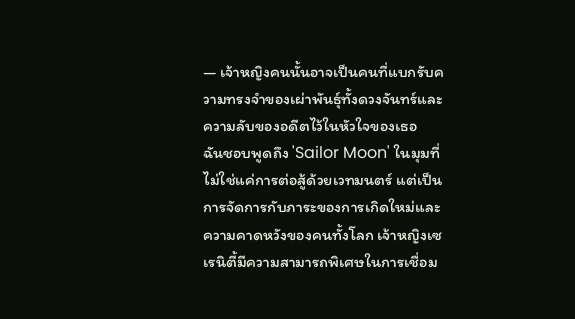— เจ้าหญิงคนนั้นอาจเป็นคนที่แบกรับความทรงจำของเผ่าพันธุ์ทั้งดวงจันทร์และความลับของอดีตไว้ในหัวใจของเธอ
ฉันชอบพูดถึง 'Sailor Moon' ในมุมที่ไม่ใช่แค่การต่อสู้ด้วยเวทมนตร์ แต่เป็นการจัดการกับภาระของการเกิดใหม่และความคาดหวังของคนทั้งโลก เจ้าหญิงเซเรนิตี้มีความสามารถพิเศษในการเชื่อม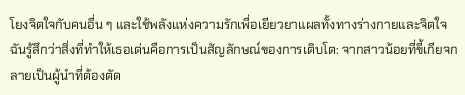โยงจิตใจกับคนอื่น ๆ และใช้พลังแห่งความรักเพื่อเยียวยาแผลทั้งทางร่างกายและจิตใจ ฉันรู้สึกว่าสิ่งที่ทำให้เธอเด่นคือการเป็นสัญลักษณ์ของการเติบโต: จากสาวน้อยที่ขี้เกียจกลายเป็นผู้นำที่ต้องตัด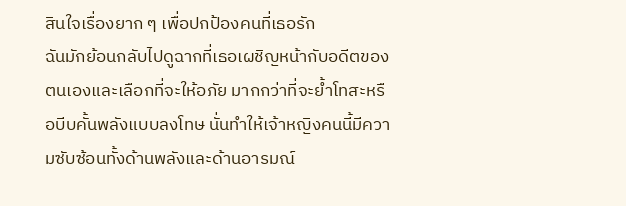สินใจเรื่องยาก ๆ เพื่อปกป้องคนที่เธอรัก
ฉันมักย้อนกลับไปดูฉากที่เธอเผชิญหน้ากับอดีตของตนเองและเลือกที่จะให้อภัย มากกว่าที่จะย้ำโทสะหรือบีบคั้นพลังแบบลงโทษ นั่นทำให้เจ้าหญิงคนนี้มีความซับซ้อนทั้งด้านพลังและด้านอารมณ์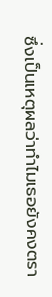ซึ่งเป็นเหตุผลว่าทำไมเธอยังคงตรา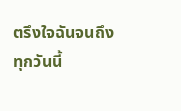ตรึงใจฉันจนถึงทุกวันนี้